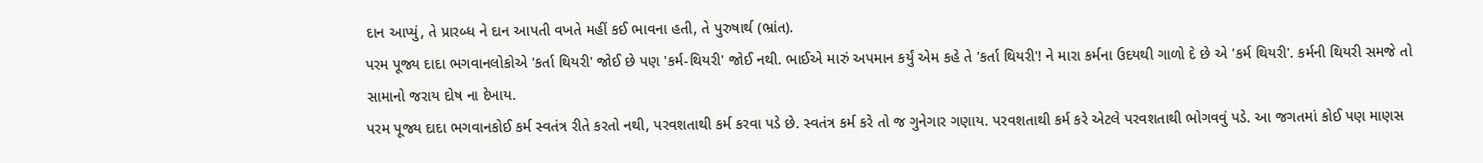દાન આપ્યું, તે પ્રારબ્ધ ને દાન આપતી વખતે મહીં કઈ ભાવના હતી, તે પુરુષાર્થ (ભ્રાંત).
પરમ પૂજ્ય દાદા ભગવાનલોકોએ 'કર્તા થિયરી' જોઈ છે પણ 'કર્મ-થિયરી' જોઈ નથી. ભાઈએ મારું અપમાન કર્યું એમ કહે તે 'કર્તા થિયરી'! ને મારા કર્મના ઉદયથી ગાળો દે છે એ 'કર્મ થિયરી'. કર્મની થિયરી સમજે તો સામાનો જરાય દોષ ના દેખાય.
પરમ પૂજ્ય દાદા ભગવાનકોઈ કર્મ સ્વતંત્ર રીતે કરતો નથી, પરવશતાથી કર્મ કરવા પડે છે. સ્વતંત્ર કર્મ કરે તો જ ગુનેગાર ગણાય. પરવશતાથી કર્મ કરે એટલે પરવશતાથી ભોગવવું પડે. આ જગતમાં કોઈ પણ માણસ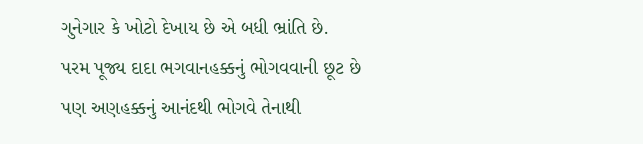ગુનેગાર કે ખોટો દેખાય છે એ બધી ભ્રાંતિ છે.
પરમ પૂજ્ય દાદા ભગવાનહક્કનું ભોગવવાની છૂટ છે પણ અણહક્કનું આનંદથી ભોગવે તેનાથી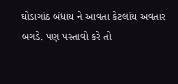ઘોડાગાંઠ બંધાય ને આવતા કેટલાંય અવતાર બગડે. પણ પસ્તાવો કરે તો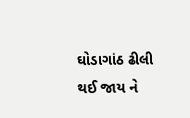ઘોડાગાંઠ ઢીલી થઈ જાય ને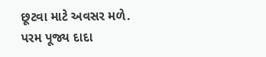છૂટવા માટે અવસર મળે.
પરમ પૂજ્ય દાદા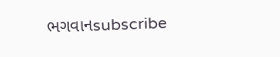ભગવાનsubscribe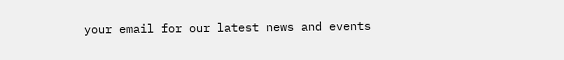your email for our latest news and events